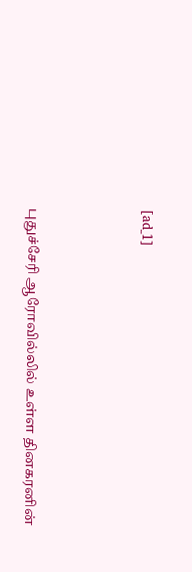[ad_1]





புதுச்சேரி ஆரோவில்லில் உள்ள தினகரனின்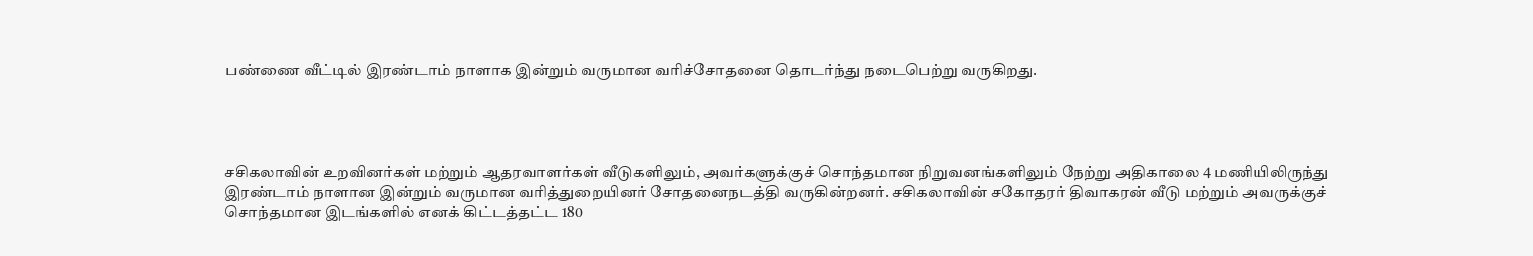பண்ணை வீட்டில் இரண்டாம் நாளாக இன்றும் வருமான வரிச்சோதனை தொடர்ந்து நடைபெற்று வருகிறது.




சசிகலாவின் உறவினர்கள் மற்றும் ஆதரவாளர்கள் வீடுகளிலும், அவர்களுக்குச் சொந்தமான நிறுவனங்களிலும் நேற்று அதிகாலை 4 மணியிலிருந்து இரண்டாம் நாளான இன்றும் வருமான வரித்துறையினர் சோதனைநடத்தி வருகின்றனர். சசிகலாவின் சகோதரர் திவாகரன் வீடு மற்றும் அவருக்குச் சொந்தமான இடங்களில் எனக் கிட்டத்தட்ட 180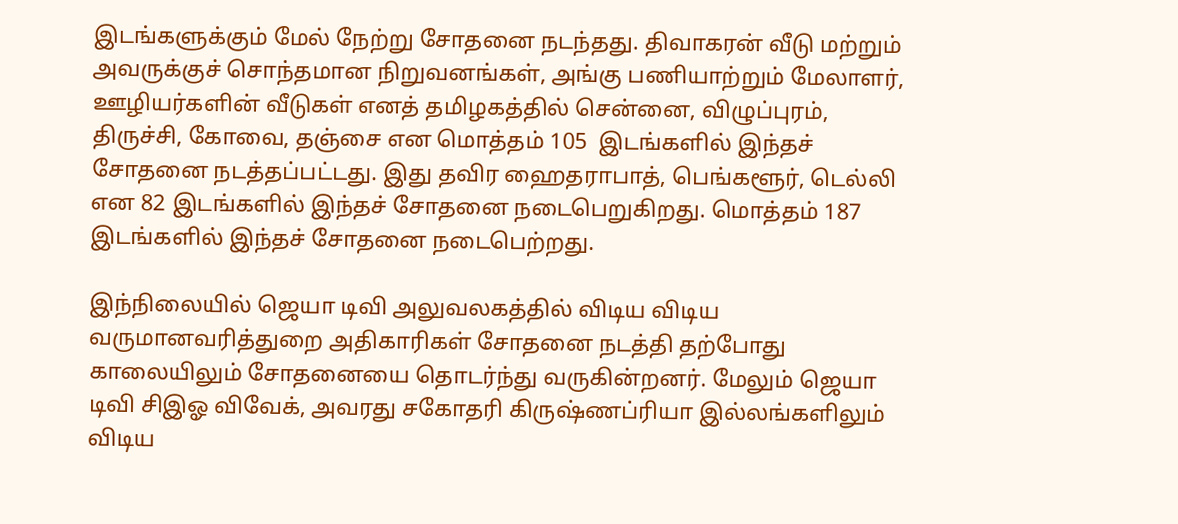இடங்களுக்கும் மேல் நேற்று சோதனை நடந்தது. திவாகரன் வீடு மற்றும் அவருக்குச் சொந்தமான நிறுவனங்கள், அங்கு பணியாற்றும் மேலாளர், ஊழியர்களின் வீடுகள் எனத் தமிழகத்தில் சென்னை, விழுப்புரம், திருச்சி, கோவை, தஞ்சை என மொத்தம் 105  இடங்களில் இந்தச் சோதனை நடத்தப்பட்டது. இது தவிர ஹைதராபாத், பெங்களூர், டெல்லி என 82 இடங்களில் இந்தச் சோதனை நடைபெறுகிறது. மொத்தம் 187 இடங்களில் இந்தச் சோதனை நடைபெற்றது.

இந்நிலையில் ஜெயா டிவி அலுவலகத்தில் விடிய விடிய வருமானவரித்துறை அதிகாரிகள் சோதனை நடத்தி தற்போது காலையிலும் சோதனையை தொடர்ந்து வருகின்றனர். மேலும் ஜெயா டிவி சிஇஓ விவேக், அவரது சகோதரி கிருஷ்ணப்ரியா இல்லங்களிலும் விடிய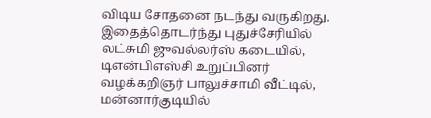விடிய சோதனை நடந்து வருகிறது. இதைத்தொடர்ந்து புதுச்சேரியில் லட்சுமி ஜுவல்லர்ஸ் கடையில், டிஎன்பிஎஸ்சி உறுப்பினர் வழக்கறிஞர் பாலுச்சாமி வீட்டில், மன்னார்குடியில்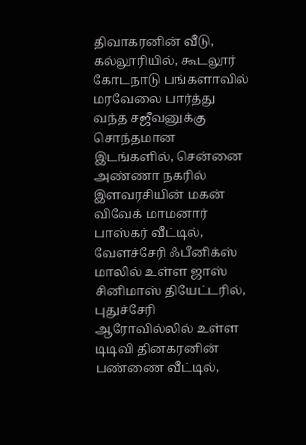திவாகரனின் வீடு, கல்லூரியில், கூடலூர் கோடநாடு பங்களாவில் மரவேலை பார்த்து வந்த சஜீவனுக்கு சொந்தமான இடங்களில், சென்னை அண்ணா நகரில் இளவரசியின் மகன் விவேக் மாமனார் பாஸ்கர் வீட்டில், வேளச்சேரி ஃபீனிக்ஸ் மாலில் உள்ள ஜாஸ் சினிமாஸ் தியேட்டரில், புதுச்சேரி ஆரோவில்லில் உள்ள டிடிவி தினகரனின் பண்ணை வீட்டில்,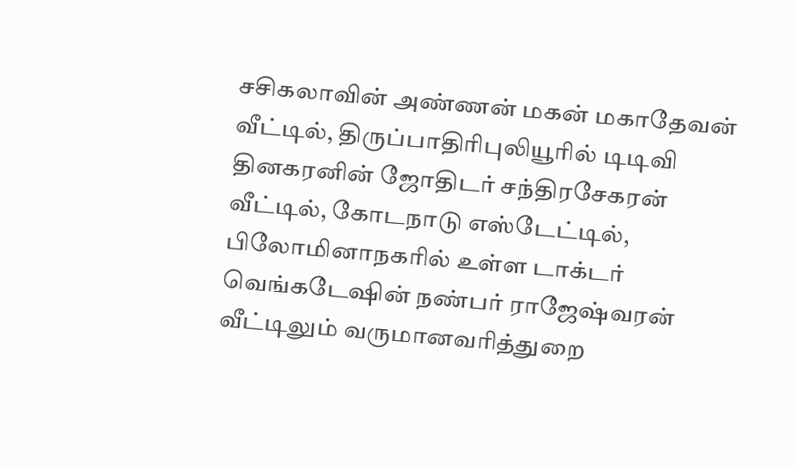சசிகலாவின் அண்ணன் மகன் மகாதேவன் வீட்டில், திருப்பாதிரிபுலியூரில் டிடிவி தினகரனின் ஜோதிடர் சந்திரசேகரன் வீட்டில், கோடநாடு எஸ்டேட்டில், பிலோமினாநகரில் உள்ள டாக்டர் வெங்கடேஷின் நண்பர் ராஜேஷ்வரன் வீட்டிலும் வருமானவரித்துறை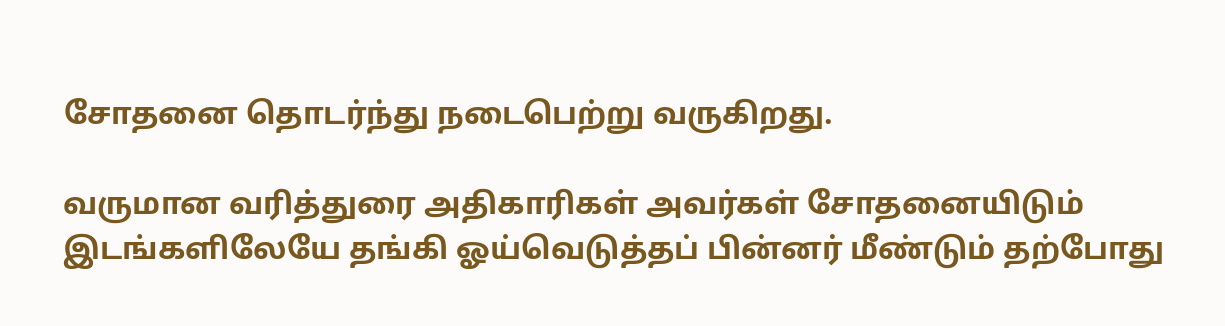சோதனை தொடர்ந்து நடைபெற்று வருகிறது.

வருமான வரித்துரை அதிகாரிகள் அவர்கள் சோதனையிடும் இடங்களிலேயே தங்கி ஓய்வெடுத்தப் பின்னர் மீண்டும் தற்போது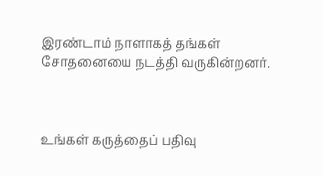இரண்டாம் நாளாகத் தங்கள் சோதனையை நடத்தி வருகின்றனர்.



உங்கள் கருத்தைப் பதிவு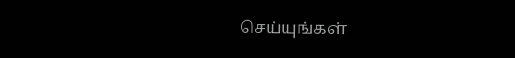செய்யுங்கள்